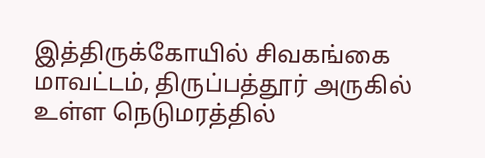இத்திருக்கோயில் சிவகங்கை மாவட்டம், திருப்பத்தூர் அருகில் உள்ள நெடுமரத்தில்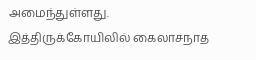அமைந்துள்ளது. இத்திருக்கோயிலில் கைலாசநாத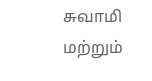சுவாமி மற்றும்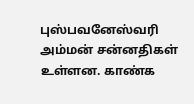புஸ்பவனேஸ்வரி அம்மன் சன்னதிகள் உள்ளன. காண்க